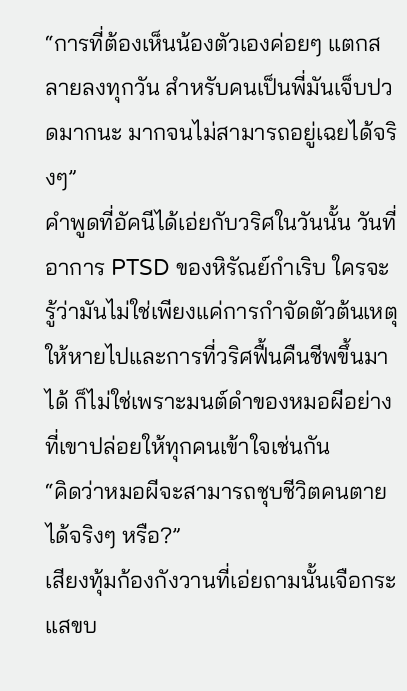“การที่ต้องเห็นน้องตัวเองค่อยๆ แตกสลายลงทุกวัน สำหรับคนเป็นพี่มันเจ็บปวดมากนะ มากจนไม่สามารถอยู่เฉยได้จริงๆ”
คำพูดที่อัคนีได้เอ่ยกับวริศในวันนั้น วันที่อาการ PTSD ของหิรัณย์กำเริบ ใครจะรู้ว่ามันไม่ใช่เพียงแค่การกำจัดตัวต้นเหตุให้หายไปและการที่วริศฟื้นคืนชีพขึ้นมาได้ ก็ไม่ใช่เพราะมนต์ดำของหมอผีอย่างที่เขาปล่อยให้ทุกคนเข้าใจเช่นกัน
“คิดว่าหมอผีจะสามารถชุบชีวิตคนตายได้จริงๆ หรือ?”
เสียงทุ้มก้องกังวานที่เอ่ยถามนั้นเจือกระแสขบ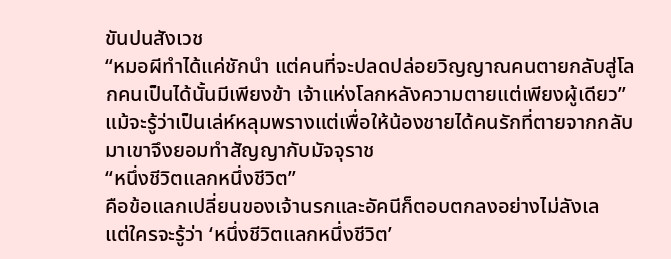ขันปนสังเวช
“หมอผีทำได้แค่ชักนำ แต่คนที่จะปลดปล่อยวิญญาณคนตายกลับสู่โลกคนเป็นได้นั้นมีเพียงข้า เจ้าแห่งโลกหลังความตายแต่เพียงผู้เดียว”
แม้จะรู้ว่าเป็นเล่ห์หลุมพรางแต่เพื่อให้น้องชายได้คนรักที่ตายจากกลับมาเขาจึงยอมทำสัญญากับมัจจุราช
“หนึ่งชีวิตแลกหนึ่งชีวิต”
คือข้อแลกเปลี่ยนของเจ้านรกและอัคนีก็ตอบตกลงอย่างไม่ลังเล
แต่ใครจะรู้ว่า ‘หนึ่งชีวิตแลกหนึ่งชีวิต’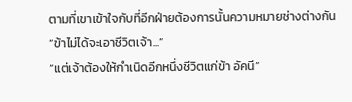ตามที่เขาเข้าใจกับที่อีกฝ่ายต้องการนั้นความหมายช่างต่างกัน
“ข้าไม่ได้จะเอาชีวิตเจ้า...”
“แต่เจ้าต้องให้กำเนิดอีกหนึ่งชีวิตแก่ข้า อัคนี”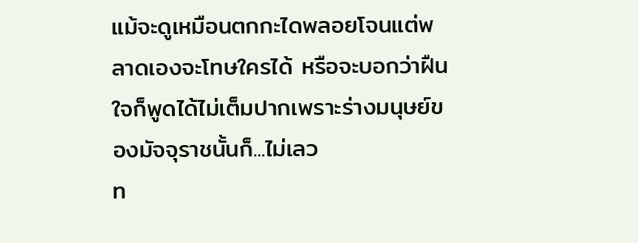แม้จะดูเหมือนตกกะไดพลอยโจนแต่พลาดเองจะโทษใครได้ หรือจะบอกว่าฝืนใจก็พูดได้ไม่เต็มปากเพราะร่างมนุษย์ของมัจจุราชนั้นก็...ไม่เลว
ท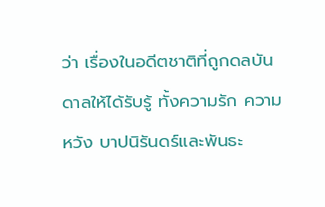ว่า เรื่องในอดีตชาติที่ถูกดลบันดาลให้ได้รับรู้ ทั้งความรัก ความหวัง บาปนิรันดร์และพันธะ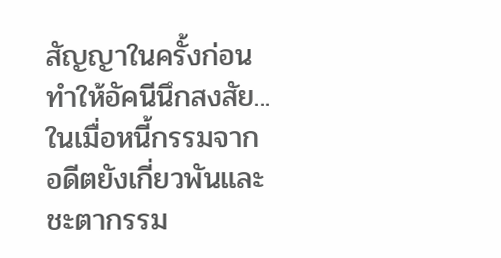สัญญาในครั้งก่อน
ทำให้อัคนีนึกสงสัย...
ในเมื่อหนี้กรรมจากอดีตยังเกี่ยวพันและชะตากรรม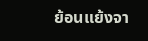ย้อนแย้งจา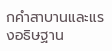กคำสาบานและแรงอธิษฐาน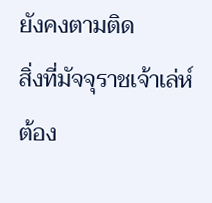ยังคงตามติด
สิ่งที่มัจจุราชเจ้าเล่ห์ต้อง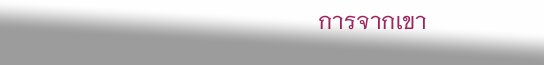การจากเขา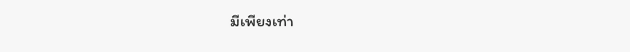มีเพียงเท่า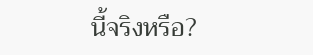นี้จริงหรือ?